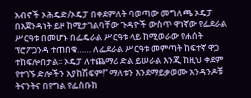አብኖች ኦሕዴድ/ኦዴፓ በቀደምለት ባወጣው መግለጫ ኦዴፓ በአጀንዳነት ይዞ ከሚታገልባቸው ጉዳዮች ውስጥ ዋነኛው የፌደራል ሥርዓቱ በመሆኑ በፌዴራል ሥርዓቱ ላይ ከሚወራው የሐሰት ፕሮፖጋንዳ ተጠበቁ…… ለፌደራል ሥርዓቱ መምጣት ከፍተኛ ዋጋ ተከፍሎበታል፡፡ ኦዴፓ ለተጨማሪ ድል ይሠራል እንጂ ከዚህ ቀደም የተገኙ ድሎችን አያከሽፍም!” ማለቱን እንደማይቃወሙ አንዳንዶቹ ትናንትና በየግል የፌስቡክ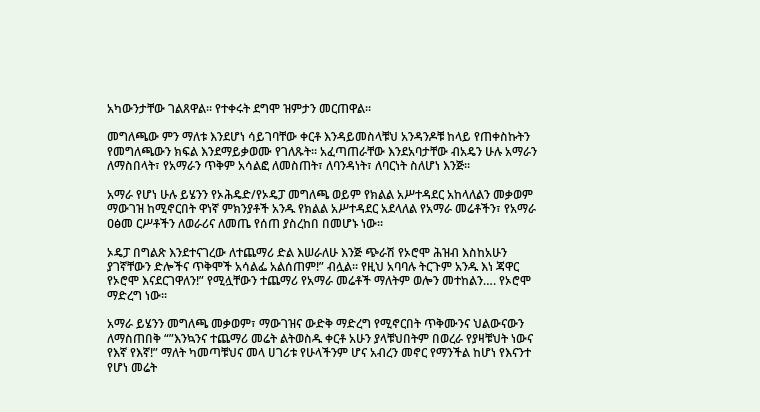አካውንታቸው ገልጸዋል፡፡ የተቀሩት ደግሞ ዝምታን መርጠዋል፡፡

መግለጫው ምን ማለቱ እንደሆነ ሳይገባቸው ቀርቶ እንዳይመስላቹህ አንዳንዶቹ ከላይ የጠቀስኩትን የመግለጫውን ክፍል እንደማይቃወሙ የገለጹት፡፡ አፈጣጠራቸው እንደአባታቸው ብአዴን ሁሉ አማራን ለማስበላት፣ የአማራን ጥቅም አሳልፎ ለመስጠት፣ ለባንዳነት፣ ለባርነት ስለሆነ እንጅ፡፡

አማራ የሆነ ሁሉ ይሄንን የኦሕዴድ/የኦዴፓ መግለጫ ወይም የክልል አሥተዳደር አከላለልን መቃወም ማውገዝ ከሚኖርበት ዋነኛ ምክንያቶች አንዱ የክልል አሥተዳደር አደላለል የአማራ መሬቶችን፣ የአማራ ዐፅመ ርሥቶችን ለወራሪና ለመጤ የሰጠ ያስረከበ በመሆኑ ነው፡፡

ኦዴፓ በግልጽ እንደተናገረው ለተጨማሪ ድል እሠራለሁ እንጅ ጭራሽ የኦሮሞ ሕዝብ እስከአሁን ያገኛቸውን ድሎችና ጥቅሞች አሳልፌ አልሰጠም!” ብሏል፡፡ የዚህ አባባሉ ትርጉም አንዱ እነ ጃዋር የኦሮሞ እናደርገዋለን!” የሚሏቸውን ተጨማሪ የአማራ መሬቶች ማለትም ወሎን መተከልን…. የኦሮሞ ማድረግ ነው፡፡

አማራ ይሄንን መግለጫ መቃወም፣ ማውገዝና ውድቅ ማድረግ የሚኖርበት ጥቅሙንና ህልውናውን ለማስጠበቅ “”እንኳንና ተጨማሪ መሬት ልትወስዱ ቀርቶ አሁን ያላቹህበትም በወረራ የያዛቹህት ነውና የእኛ የእኛ!” ማለት ካመጣቹህና መላ ሀገሪቱ የሁላችንም ሆና አብረን መኖር የማንችል ከሆነ የእናንተ የሆነ መሬት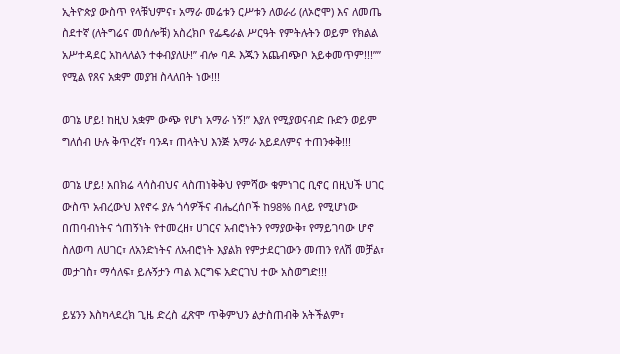ኢትዮጵያ ውስጥ የላቹህምና፣ አማራ መሬቱን ርሥቱን ለወራሪ (ለኦሮሞ) እና ለመጤ ስደተኛ (ለትግሬና መሰሎቹ) አስረክቦ የፌዴራል ሥርዓት የምትሉትን ወይም የክልል አሥተዳደር አከላለልን ተቀብያለሁ!” ብሎ ባዶ እጁን አጨብጭቦ አይቀመጥም!!!”” የሚል የጸና አቋም መያዝ ስላለበት ነው!!!

ወገኔ ሆይ! ከዚህ አቋም ውጭ የሆነ አማራ ነኝ!” እያለ የሚያወናብድ ቡድን ወይም ግለሰብ ሁሉ ቅጥረኛ፣ ባንዳ፣ ጠላትህ እንጅ አማራ አይደለምና ተጠንቀቅ!!!

ወገኔ ሆይ! አበክሬ ላሳስብህና ላስጠነቅቅህ የምሻው ቁምነገር ቢኖር በዚህች ሀገር ውስጥ አብረውህ እየኖሩ ያሉ ጎሳዎችና ብሔረሰቦች ከ98% በላይ የሚሆነው በጠባብነትና ጎጠኝነት የተመረዘ፣ ሀገርና አብሮነትን የማያውቅ፣ የማይገባው ሆኖ ስለወጣ ለሀገር፣ ለአንድነትና ለአብሮነት እያልክ የምታደርገውን መጠን የለሽ መቻል፣ መታገስ፣ ማሳለፍ፣ ይሉኝታን ጣል እርግፍ አድርገህ ተው አስወግድ!!!

ይሄንን እስካላደረክ ጊዜ ድረስ ፈጽሞ ጥቅምህን ልታስጠብቅ አትችልም፣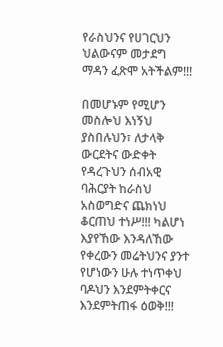የራስህንና የሀገርህን ህልውናም መታደግ ማዳን ፈጽሞ አትችልም!!!

በመሆኑም የሚሆን መስሎህ እነኝህ ያስበሉህን፣ ለታላቅ ውርደትና ውድቀት የዳረጉህን ሰብአዊ ባሕርያት ከራስህ አስወግድና ጨክነህ ቆርጠህ ተነሥ!!! ካልሆነ እያየኸው እንዳለኸው የቀረውን መሬትህንና ያንተ የሆነውን ሁሉ ተነጥቀህ ባዶህን እንደምትቀርና እንደምትጠፋ ዕወቅ!!!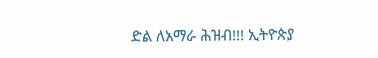ድል ለአማራ ሕዝብ!!! ኢትዮጵያ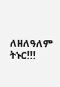ለዘለዓለም ትኑር!!!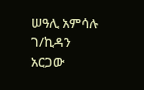ሠዓሊ አምሳሉ ገ/ኪዳን አርጋው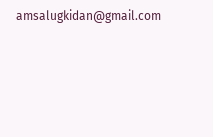amsalugkidan@gmail.com